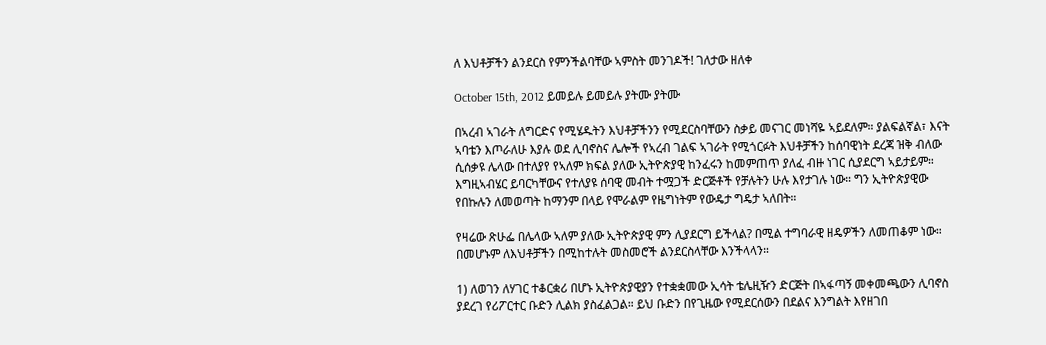ለ እህቶቻችን ልንደርስ የምንችልባቸው ኣምስት መንገዶች! ገለታው ዘለቀ

October 15th, 2012 ይመይሉ ይመይሉ ያትሙ ያትሙ

በኣረብ ኣገራት ለግርድና የሚሄዱትን እህቶቻችንን የሚደርስባቸውን ስቃይ መናገር መነሻዬ ኣይደለም። ያልፍልኛል፣ እናት ኣባቴን እጦራለሁ እያሉ ወደ ሊባኖስና ሌሎች የኣረብ ገልፍ ኣገራት የሚጎርፉት እህቶቻችን ከሰባዊነት ደረጃ ዝቅ ብለው ሲሰቃዩ ሌላው በተለያየ የኣለም ክፍል ያለው ኢትዮጵያዊ ከንፈሩን ከመምጠጥ ያለፈ ብዙ ነገር ሲያደርግ ኣይታይም። እግዚኣብሄር ይባርካቸውና የተለያዩ ሰባዊ መብት ተሟጋች ድርጅቶች የቻሉትን ሁሉ እየታገሉ ነው። ግን ኢትዮጵያዊው የበኩሉን ለመወጣት ከማንም በላይ የሞራልም የዜግነትም የውዴታ ግዴታ ኣለበት።

የዛሬው ጽሁፌ በሌላው ኣለም ያለው ኢትዮጵያዊ ምን ሊያደርግ ይችላል? በሚል ተግባራዊ ዘዴዎችን ለመጠቆም ነው።
በመሆኑም ለእህቶቻችን በሚከተሉት መስመሮች ልንደርስላቸው እንችላላን።

1) ለወገን ለሃገር ተቆርቋሪ በሆኑ ኢትዮጵያዊያን የተቋቋመው ኢሳት ቴሌዚዥን ድርጅት በኣፋጣኝ መቀመጫውን ሊባኖስ ያደረገ የሪፖርተር ቡድን ሊልክ ያስፈልጋል። ይህ ቡድን በየጊዜው የሚደርሰውን በደልና እንግልት እየዘገበ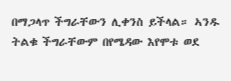በማጋላጥ ችግራቸውን ሊቀንስ ይችላል። ኣንዱ ትልቁ ችግራቸውም በየሜዳው እየሞቱ ወደ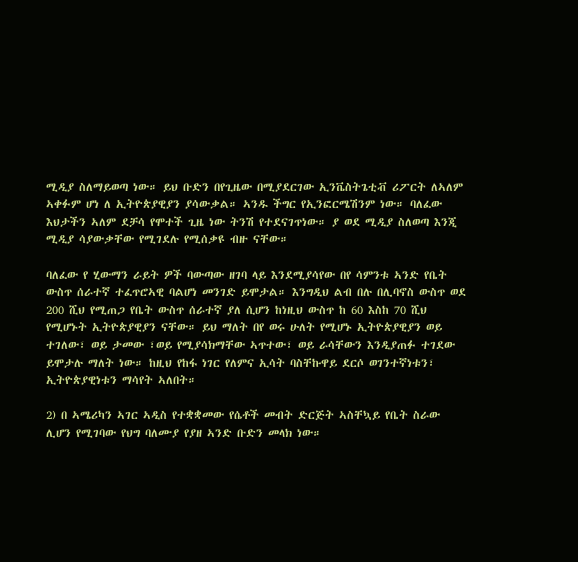ሚዲያ ስለማይወጣ ነው። ይህ ቡድን በየጊዜው በሚያደርገው ኢንቬስትጌቲቭ ሪፖርት ለኣለም ኣቀፉም ሆነ ለ ኢትዮጵያዊያን ያሳውቃል። ኣንዱ ችግር የኢንፎርሜሽንም ነው። ባለፈው እህታችን ኣለም ደቻሳ የሞተች ጊዜ ነው ትንሽ የተደናገጥነው። ያ ወደ ሚዲያ ስለወጣ እንጂ ሚዲያ ሳያውቃቸው የሚገደሉ የሚሰቃዩ ብዙ ናቸው።

ባለፈው የ ሂውማን ራይት ዎች ባውጣው ዘገባ ላይ እንደሚያሳየው በየ ሳምንቱ ኣንድ የቤት ውስጥ ሰራተኛ ተፈጥሮኣዊ ባልሆነ መንገድ ይሞታል። እንግዲህ ልብ በሉ በሊባኖስ ውስጥ ወደ 200 ሺህ የሚጠጋ የቤት ውስጥ ሰራተኛ ያለ ሲሆን ከነዚህ ውስጥ ከ 60 እስከ 70 ሺህ የሚሆኑት ኢትዮጵያዊያን ናቸው። ይህ ማለት በየ ወሩ ሁለት የሚሆኑ ኢትዮጵያዊያን ወይ ተገለው፣ ወይ ታመው ፣ወይ የሚያሳክማቸው ኣጥተው፣ ወይ ራሳቸውን እንዲያጠፉ ተገደው ይሞታሉ ማለት ነው። ከዚህ የከፋ ነገር የለምና ኢሳት ባስቸኩዋይ ደርሶ ወገንተኛነቱን፣ ኢትዮጵያዊነቱን ማሳየት ኣለበት።

2) በ ኣሜሪካን ኣገር ኣዲስ የተቋቋመው የሴቶች መብት ድርጅት ኣስቸኳይ የቤት ስራው ሊሆን የሚገባው የህግ ባለሙያ የያዘ ኣንድ ቡድን መላክ ነው።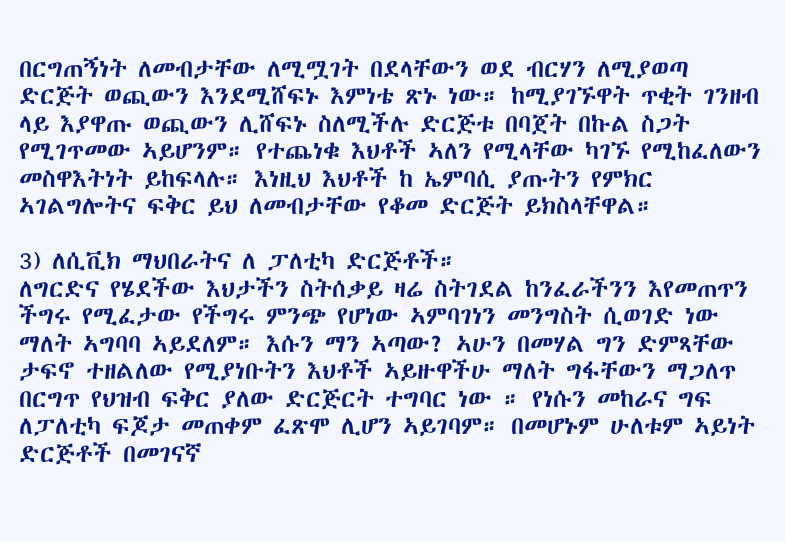በርግጠኝነት ለመብታቸው ለሚሟገት በደላቸውን ወደ ብርሃን ለሚያወጣ ድርጅት ወጪውን እንደሚሸፍኑ እምነቴ ጽኑ ነው። ከሚያገኙዋት ጥቂት ገንዘብ ላይ እያዋጡ ወጪውን ሊሸፍኑ ስለሚችሉ ድርጅቱ በባጀት በኩል ስጋት የሚገጥመው ኣይሆንም። የተጨነቁ እህቶች ኣለን የሚላቸው ካገኙ የሚከፈለውን መስዋእትነት ይከፍላሉ። እነዚህ እህቶች ከ ኤምባሲ ያጡትን የምክር ኣገልግሎትና ፍቅር ይህ ለመብታቸው የቆመ ድርጅት ይክስላቸዋል።

3) ለሲቪክ ማህበራትና ለ ፓለቲካ ድርጅቶች።
ለግርድና የሄደችው እህታችን ስትሰቃይ ዛሬ ስትገደል ከንፈራችንን እየመጠጥን ችግሩ የሚፈታው የችግሩ ምንጭ የሆነው ኣምባገነን መንግስት ሲወገድ ነው ማለት ኣግባባ ኣይደለም። እሱን ማን ኣጣው? ኣሁን በመሃል ግን ድምጻቸው ታፍኖ ተዘልለው የሚያነቡትን እህቶች ኣይዙዋችሁ ማለት ግፋቸውን ማጋለጥ በርግጥ የህዝብ ፍቅር ያለው ድርጅርት ተግባር ነው ። የነሱን መከራና ግፍ ለፓለቲካ ፍጆታ መጠቀም ፈጽሞ ሊሆን ኣይገባም። በመሆኑም ሁለቱም ኣይነት ድርጅቶች በመገናኛ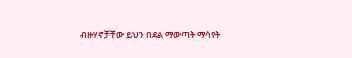ብዙሃኖቻቸው ይህን በደል ማውጣት ማሳየት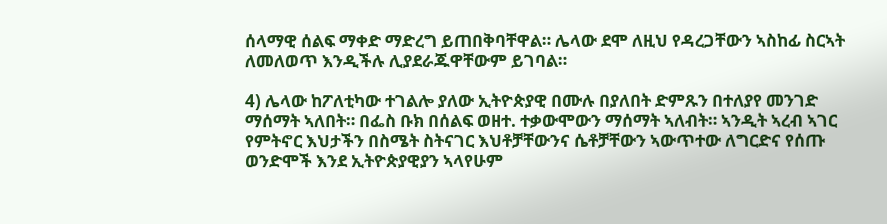ሰላማዊ ሰልፍ ማቀድ ማድረግ ይጠበቅባቸዋል። ሌላው ደሞ ለዚህ የዳረጋቸውን ኣስከፊ ስርኣት ለመለወጥ እንዲችሉ ሊያደራጁዋቸውም ይገባል።

4) ሌላው ከፖለቲካው ተገልሎ ያለው ኢትዮጵያዊ በሙሉ በያለበት ድምጹን በተለያየ መንገድ ማሰማት ኣለበት። በፌስ ቡክ በሰልፍ ወዘተ. ተቃውሞውን ማሰማት ኣለብት። ኣንዲት ኣረብ ኣገር የምትኖር እህታችን በስሜት ስትናገር እህቶቻቸውንና ሴቶቻቸውን ኣውጥተው ለግርድና የሰጡ ወንድሞች እንደ ኢትዮጵያዊያን ኣላየሁም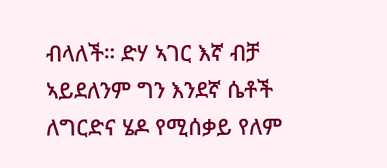ብላለች። ድሃ ኣገር እኛ ብቻ ኣይደለንም ግን እንደኛ ሴቶች ለግርድና ሄዶ የሚሰቃይ የለም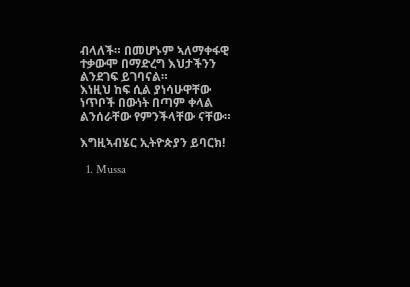ብላለች። በመሆኑም ኣለማቀፋዊ ተቃውሞ በማድረግ እህታችንን ልንደገፍ ይገባናል።
እነዚህ ከፍ ሲል ያነሳሁዋቸው ነጥቦች በውነት በጣም ቀላል ልንሰራቸው የምንችላቸው ናቸው።

እግዚኣብሄር ኢትዮጵያን ይባርክ!

  1. Mussa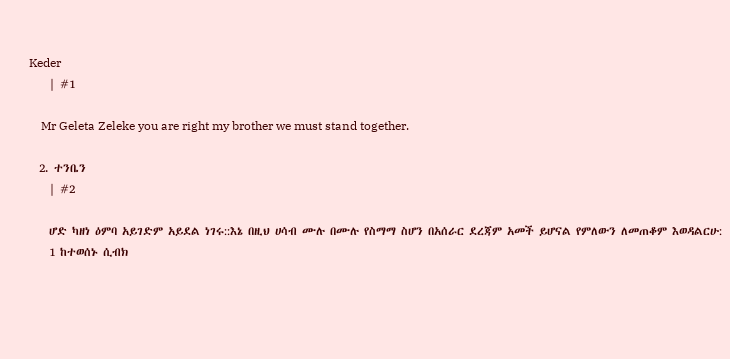Keder
    | #1

    Mr Geleta Zeleke you are right my brother we must stand together.

  2. ተንቤን
    | #2

    ሆድ ካዘነ ዕምባ አይገድም አይደል ነገሩ::እኔ በዚህ ሀሳብ ሙሉ በሙሉ የስማማ ስሆን በአሰራር ደረጃም አመች ይሆናል የምለውን ለመጠቆም እወዳልርሁ:
    1 ከተወሰኑ ሲብክ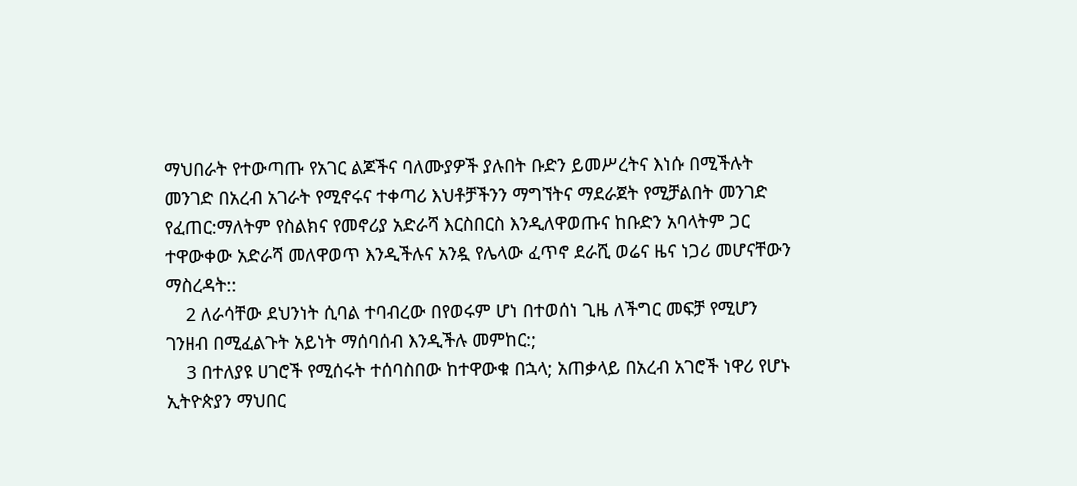ማህበራት የተውጣጡ የአገር ልጆችና ባለሙያዎች ያሉበት ቡድን ይመሥረትና እነሱ በሚችሉት መንገድ በአረብ አገራት የሚኖሩና ተቀጣሪ እህቶቻችንን ማግኘትና ማደራጀት የሚቻልበት መንገድ የፈጠር:ማለትም የስልክና የመኖሪያ አድራሻ እርስበርስ እንዲለዋወጡና ከቡድን አባላትም ጋር ተዋውቀው አድራሻ መለዋወጥ እንዲችሉና አንዷ የሌላው ፈጥኖ ደራሺ ወሬና ዜና ነጋሪ መሆናቸውን ማስረዳት::
    2 ለራሳቸው ደህንነት ሲባል ተባብረው በየወሩም ሆነ በተወሰነ ጊዜ ለችግር መፍቻ የሚሆን ገንዘብ በሚፈልጉት አይነት ማሰባሰብ እንዲችሉ መምከር:;
    3 በተለያዩ ሀገሮች የሚሰሩት ተሰባስበው ከተዋውቁ በኋላ; አጠቃላይ በአረብ አገሮች ነዋሪ የሆኑ ኢትዮጵያን ማህበር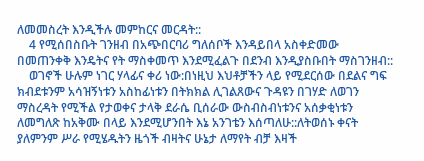ለመመስረት እንዲችሉ መምከርና መርዳት::
    4 የሚሰበስቡት ገንዘብ በአጭበርባሪ ግለሰቦች እንዳይበላ አስቀድመው በመጠንቀቅ እንዴትና የት ማስቀመጥ እንደሚፈልጉ በደንብ እንዲያስቡበት ማስገንዘብ::
    ወገኖች ሁሉም ነገር ሃላፊና ቀሪ ነው:በነዚህ እህቶቻችን ላይ የሚደርሰው በደልና ግፍ ክብደቱንም አሳዝኝነቱን አስከፊነቱን በትክክል ሊገልጸውና ጉዳዩን በገሃድ ለወገን ማስረዳት የሚችል የታወቀና ታላቅ ደራሴ ቢሰራው ውስብስብነቱንና አሰቃቂነቱን ለመግለጽ ከአቅሙ በላይ እንደሚሆንበት እኔ አንገቴን እሰጣለሁ::ለትወሰኑ ቀናት ያለምንም ሥራ የሚሄዱትን ዜጎች ብዛትና ሁኔታ ለማየት ብቻ እዛች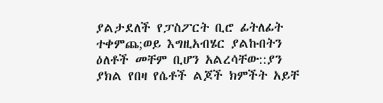ያልታደለች የፓስፖርት ቢሮ ፊትለፊት ተቀምጨ;ወይ እግዚአብሄር ያልኩበትን ዕለቶች መቸም ቢሆን አልረሳቸው::ያን ያክል የበዛ የሴቶች ልጆች ክምችት አይቸ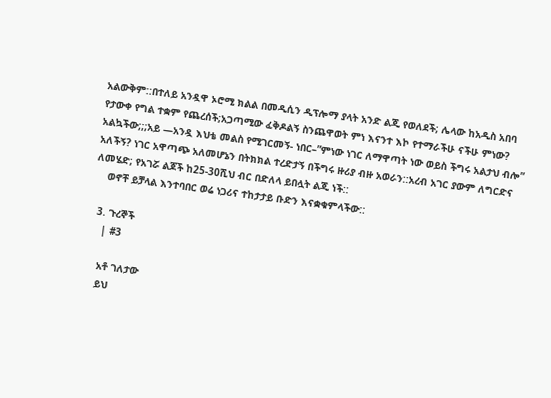አልውቅም::በተለይ አንዷዋ ኦሮሚ ክልል በመዲሲን ዲፕሎማ ያላት አንድ ልጂ የወለደች; ሌላው ከአዲስ አበባ የታውቀ የግል ተቋም የጨረሰች;አጋጣሚው ፈቅዶልኝ ስንጨዋወት ምነ እናንተ እኮ የተማራችሁ ናችሁ ምነው? አልኳችው;;;አይ —አንዷ እህቴ መልስ የሚገርመኝ- ነበር–”ምነው ነገር ለማዋጣት ነው ወይስ ችግሩ አልታህ ብሎ” አለችኝ? ነገር አዋጣጭ አለመሆኔን በትክክል ተረድታኝ በችግሩ ዙሪያ ብዙ አወራን::አረብ አገር ያውም ለግርድና ለመሄድ; የአገሯ ልጆች ከ25-30ሺህ ብር በድለላ ይበሏት ልጂ ነች::
    ወኖቸ ይቻላል እንተባበር ወሬ ነጋሪና ተከታታይ ቡድን እናቋቁምላችው::

  3. ጉረኞች
    | #3

    አቶ ገለታው
    ይህ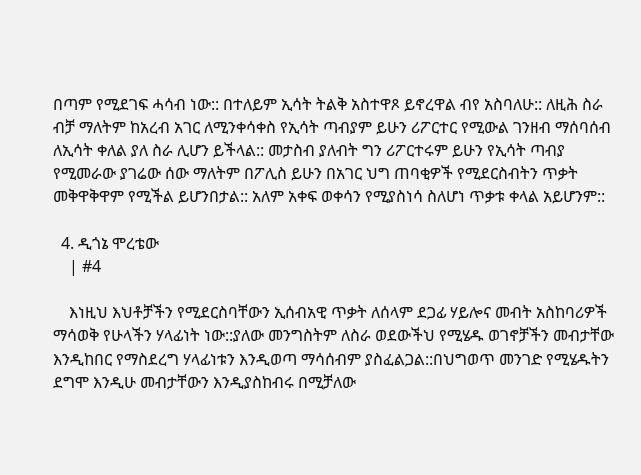በጣም የሚደገፍ ሓሳብ ነው:: በተለይም ኢሳት ትልቅ አስተዋጾ ይኖረዋል ብየ አስባለሁ:: ለዚሕ ስራ ብቻ ማለትም ከአረብ አገር ለሚንቀሳቀስ የኢሳት ጣብያም ይሁን ሪፖርተር የሚውል ገንዘብ ማሰባሰብ ለኢሳት ቀለል ያለ ስራ ሊሆን ይችላል:: መታስብ ያለብት ግን ሪፖርተሩም ይሁን የኢሳት ጣብያ የሚመራው ያገሬው ሰው ማለትም በፖሊስ ይሁን በአገር ህግ ጠባቂዎች የሚደርስብትን ጥቃት መቅዋቅዋም የሚችል ይሆንበታል:: አለም አቀፍ ወቀሳን የሚያስነሳ ስለሆነ ጥቃቱ ቀላል አይሆንም::

  4. ዲጎኔ ሞረቴው
    | #4

    እነዚህ እህቶቻችን የሚደርስባቸውን ኢሰብአዊ ጥቃት ለሰላም ደጋፊ ሃይሎና መብት አስከባሪዎች ማሳወቅ የሁላችን ሃላፊነት ነው::ያለው መንግስትም ለስራ ወደውችህ የሚሄዱ ወገኖቻችን መብታቸው እንዲከበር የማስደረግ ሃላፊነቱን እንዲወጣ ማሳሰብም ያስፈልጋል::በህግወጥ መንገድ የሚሄዱትን ደግሞ እንዲሁ መብታቸውን እንዲያስከብሩ በሚቻለው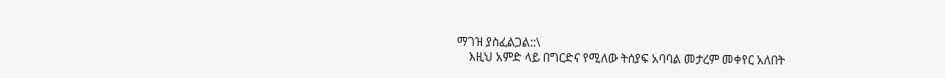ማገዝ ያስፈልጋል::\
    እዚህ አምድ ላይ በግርድና የሚለው ትሰያፍ አባባል መታረም መቀየር አለበት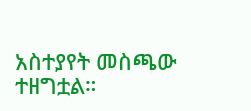አስተያየት መስጫው ተዘግቷል።